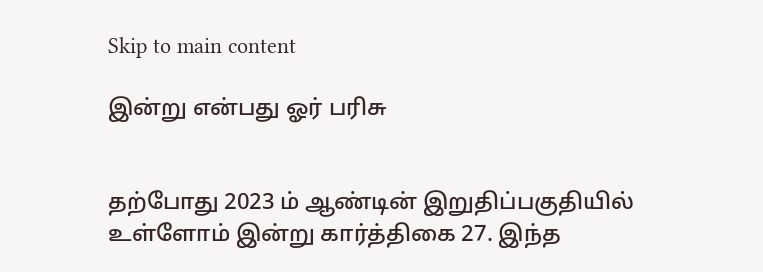Skip to main content

இன்று என்பது ஓர் பரிசு


தற்போது 2023 ம் ஆண்டின் இறுதிப்பகுதியில் உள்ளோம் இன்று கார்த்திகை 27. இந்த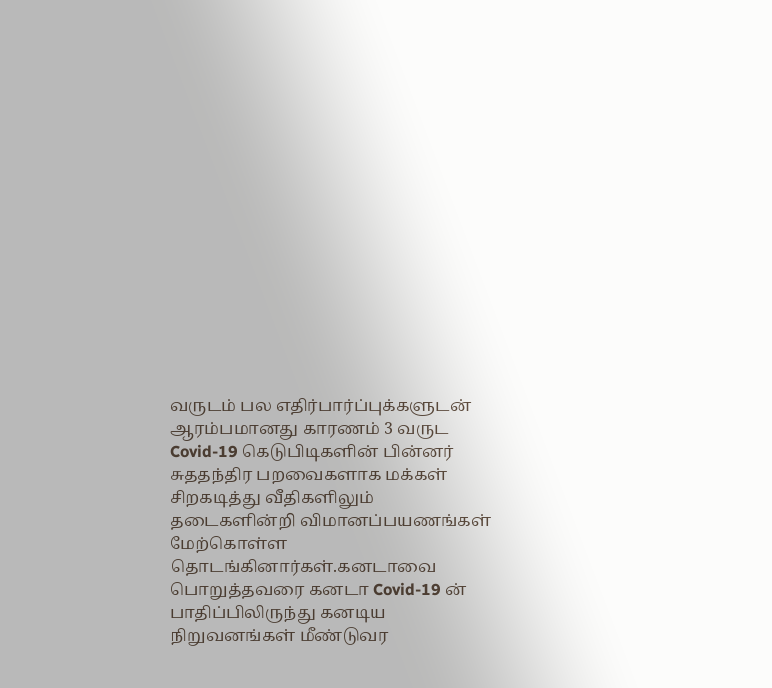வருடம் பல எதிர்பார்ப்புக்களுடன் ஆரம்பமானது காரணம் 3 வருட Covid-19 கெடுபிடிகளின் பின்னர் சுததந்திர பறவைகளாக மக்கள் சிறகடித்து வீதிகளிலும் தடைகளின்றி விமானப்பயணங்கள் மேற்கொள்ள தொடங்கினார்கள்.கனடாவை பொறுத்தவரை கனடா Covid-19 ன் பாதிப்பிலிருந்து கனடிய நிறுவனங்கள் மீண்டுவர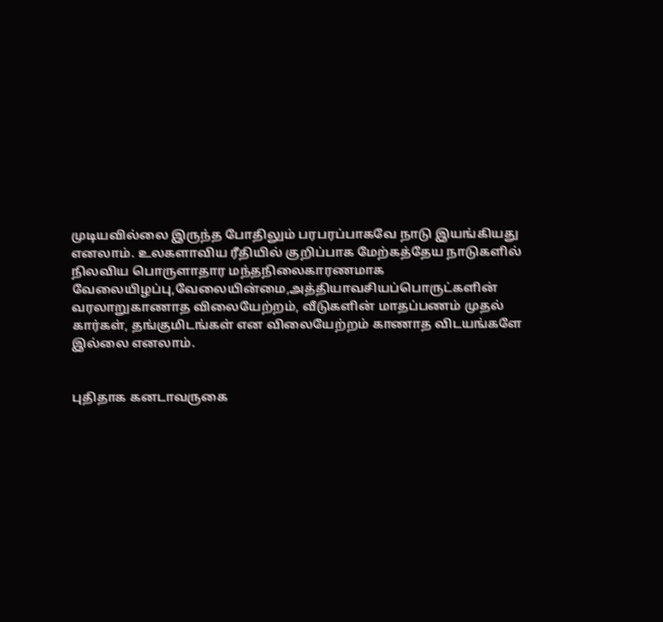முடியவில்லை இருந்த போதிலும் பரபரப்பாகவே நாடு இயங்கியது எனலாம். உலகளாவிய ரீதியில் குறிப்பாக மேற்கத்தேய நாடுகளில் நிலவிய பொருளாதார மந்தநிலைகாரணமாக வேலையிழப்பு,வேலையின்மை,அத்தியாவசியப்பொருட்களின் வரலாறுகாணாத விலையேற்றம், வீடுகளின் மாதப்பணம் முதல் கார்கள், தங்குமிடங்கள் என விலையேற்றம் காணாத விடயங்களே இல்லை எனலாம்.


புதிதாக கனடாவருகை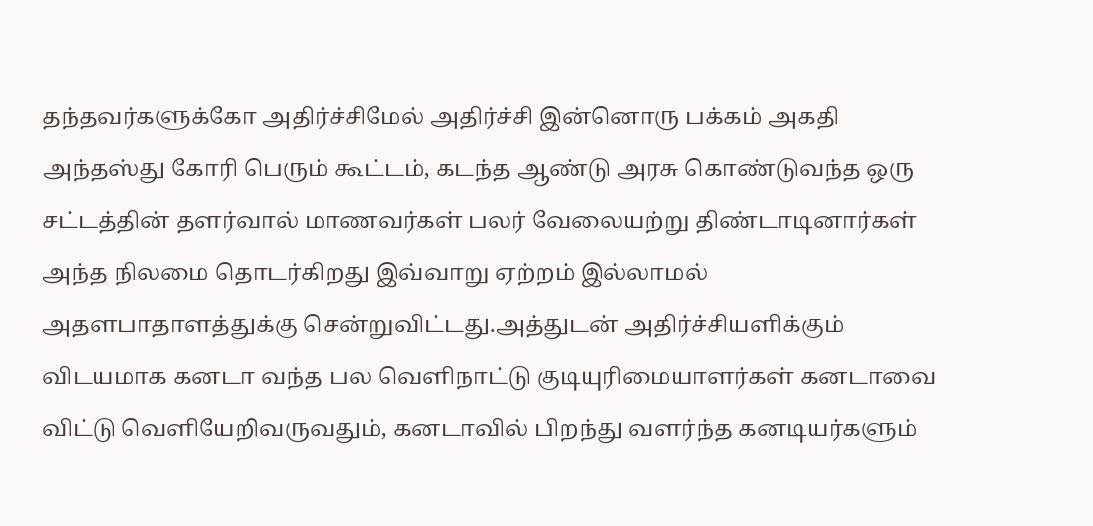தந்தவர்களுக்கோ அதிர்ச்சிமேல் அதிர்ச்சி இன்னொரு பக்கம் அகதி அந்தஸ்து கோரி பெரும் கூட்டம், கடந்த ஆண்டு அரசு கொண்டுவந்த ஒரு சட்டத்தின் தளர்வால் மாணவர்கள் பலர் வேலையற்று திண்டாடினார்கள் அந்த நிலமை தொடர்கிறது இவ்வாறு ஏற்றம் இல்லாமல் அதளபாதாளத்துக்கு சென்றுவிட்டது.அத்துடன் அதிர்ச்சியளிக்கும் விடயமாக கனடா வந்த பல வெளிநாட்டு குடியுரிமையாளர்கள் கனடாவை விட்டு வெளியேறிவருவதும், கனடாவில் பிறந்து வளர்ந்த கனடியர்களும்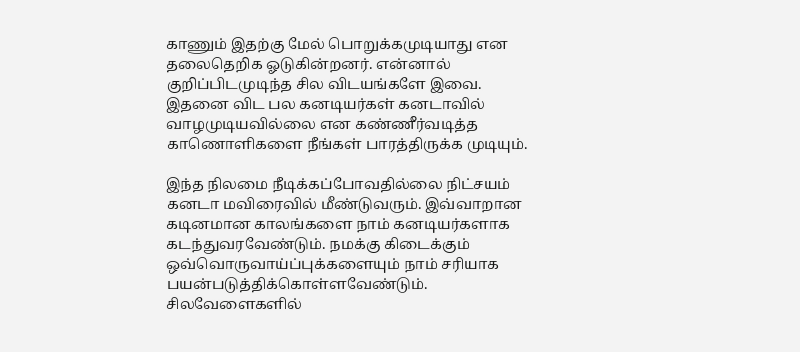காணும் இதற்கு மேல் பொறுக்கமுடியாது என தலைதெறிக ஓடுகின்றனர். என்னால் குறிப்பிடமுடிந்த சில விடயங்களே இவை. இதனை விட பல கனடியர்கள் கனடாவில் வாழமுடியவில்லை என கண்ணீர்வடித்த காணொளிகளை நீங்கள் பாரத்திருக்க முடியும்.

இந்த நிலமை நீடிக்கப்போவதில்லை நிட்சயம் கனடா மவிரைவில் மீண்டுவரும். இவ்வாறான கடினமான காலங்களை நாம் கனடியர்களாக கடந்துவரவேண்டும். நமக்கு கிடைக்கும் ஒவ்வொருவாய்ப்புக்களையும் நாம் சரியாக பயன்படுத்திக்கொள்ளவேண்டும். சிலவேளைகளில்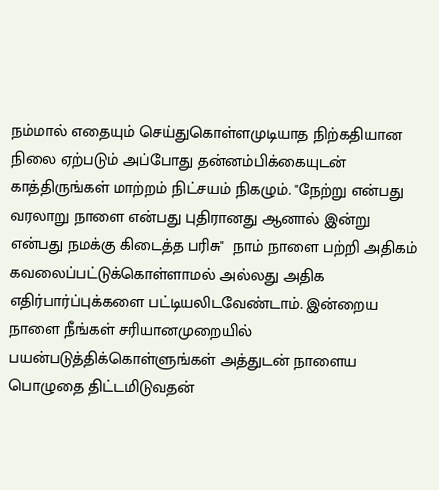நம்மால் எதையும் செய்துகொள்ளமுடியாத நிற்கதியான நிலை ஏற்படும் அப்போது தன்னம்பிக்கையுடன் காத்திருங்கள் மாற்றம் நிட்சயம் நிகழும். "நேற்று என்பது வரலாறு நாளை என்பது புதிரானது ஆனால் இன்று என்பது நமக்கு கிடைத்த பரிசு"  நாம் நாளை பற்றி அதிகம் கவலைப்பட்டுக்கொள்ளாமல் அல்லது அதிக எதிர்பார்ப்புக்களை பட்டியலிடவேண்டாம். இன்றைய நாளை நீங்கள் சரியானமுறையில் பயன்படுத்திக்கொள்ளுங்கள் அத்துடன் நாளைய பொழுதை திட்டமிடுவதன்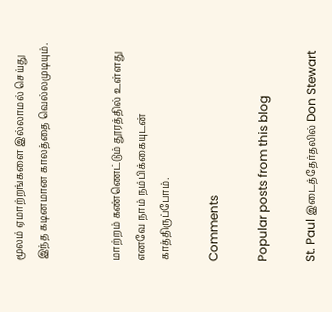மூலம் ஏமாற்றங்களை இல்லாமல் செய்து இந்த கடினமான காலத்தை வெல்லமுடியும்.


மாற்றம் கண்ணெட்டும் தூரத்தில் உள்ளது எனவே நாம் நம்பிக்கையுடன் காத்திருப்போம்.

Comments

Popular posts from this blog

St. Paul இடைத்தேர்தலில் Don Stewart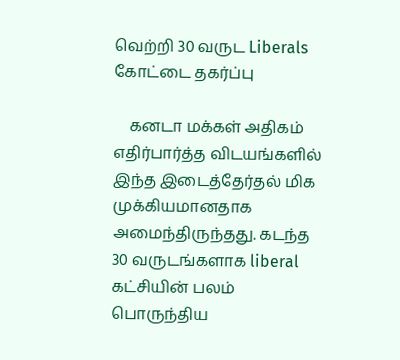வெற்றி 30 வருட Liberals கோட்டை தகர்ப்பு

    கனடா மக்கள் அதிகம் எதிர்பார்த்த விடயங்களில் இந்த இடைத்தேர்தல் மிக முக்கியமானதாக அமைந்திருந்தது. கடந்த 30 வருடங்களாக liberal கட்சியின் பலம் பொருந்திய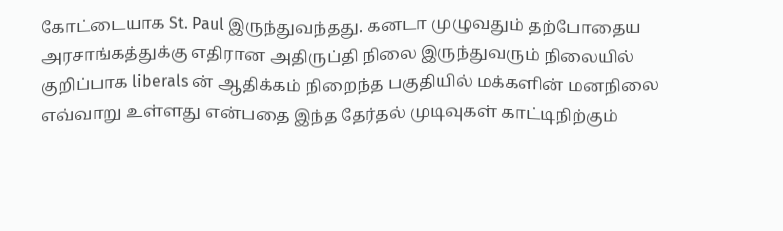கோட்டையாக St. Paul இருந்துவந்தது. கனடா முழுவதும் தற்போதைய அரசாங்கத்துக்கு எதிரான அதிருப்தி நிலை இருந்துவரும் நிலையில் குறிப்பாக liberals ன் ஆதிக்கம் நிறைந்த பகுதியில் மக்களின் மனநிலை எவ்வாறு உள்ளது என்பதை இந்த தேர்தல் முடிவுகள் காட்டிநிற்கும்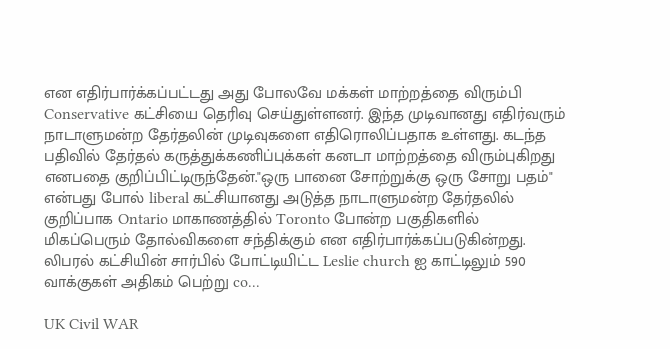என எதிர்பார்க்கப்பட்டது அது போலவே மக்கள் மாற்றத்தை விரும்பி Conservative கட்சியை தெரிவு செய்துள்ளனர். இந்த முடிவானது எதிர்வரும் நாடாளுமன்ற தேர்தலின் முடிவுகளை எதிரொலிப்பதாக உள்ளது. கடந்த பதிவில் தேர்தல் கருத்துக்கணிப்புக்கள் கனடா மாற்றத்தை விரும்புகிறது எனபதை குறிப்பிட்டிருந்தேன்."ஒரு பானை சோற்றுக்கு ஒரு சோறு பதம்" என்பது போல் liberal கட்சியானது அடுத்த நாடாளுமன்ற தேர்தலில் குறிப்பாக Ontario மாகாணத்தில் Toronto போன்ற பகுதிகளில் மிகப்பெரும் தோல்விகளை சந்திக்கும் என எதிர்பார்க்கப்படுகின்றது.  லிபரல் கட்சியின் சார்பில் போட்டியிட்ட Leslie church ஐ காட்டிலும் 590 வாக்குகள் அதிகம் பெற்று co...

UK Civil WAR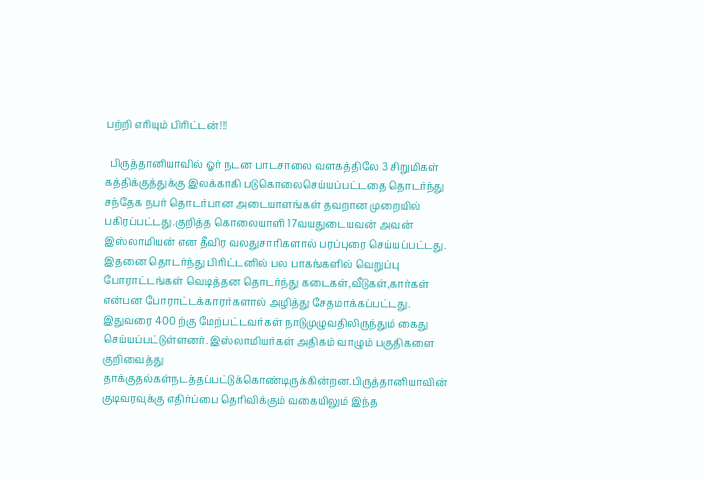பற்றி எரியும் பிரிட்டன்!!!

  பிருத்தானியாவில் ஓர் நடன பாடசாலை வளகத்திலே 3 சிறுமிகள் கத்திக்குத்துக்கு இலக்காகி படுகொலைசெய்யப்பட்டதை தொடர்ந்து சந்தேக நபர் தொடர்பான அடையாளங்கள் தவறான முறையில் பகிரப்பட்டது.குறித்த கொலையாளி 17வயதுடையவன் அவன் இஸ்லாமியன் என தீவிர வலதுசாரிகளால் பரப்புரை செய்யப்பட்டது. இதனை தொடர்ந்து பிரிட்டனில் பல பாகங்களில் வெறுப்பு போராட்டங்கள் வெடித்தன தொடர்ந்து கடைகள்,வீடுகள்,கார்கள் என்பன போராட்டக்காரர்களால் அழித்து சேதமாக்கப்பட்டது. இதுவரை 400 ற்கு மேற்பட்டவர்கள் நாடுமுழுவதிலிருந்தும் கைது செய்யப்பட்டுள்ளனர். இஸ்லாமியர்கள் அதிகம் வாழும் பகுதிகளை குறிவைத்து தாக்குதல்கள்நடத்தப்பட்டுக்கொண்டிருக்கின்றன.பிருத்தானியாவின் குடிவரவுக்கு எதிர்ப்பை தெரிவிக்கும் வகையிலும் இந்த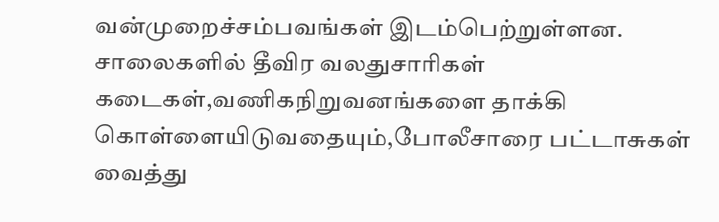வன்முறைச்சம்பவங்கள் இடம்பெற்றுள்ளன. சாலைகளில் தீவிர வலதுசாரிகள் கடைகள்,வணிகநிறுவனங்களை தாக்கி கொள்ளையிடுவதையும்,போலீசாரை பட்டாசுகள் வைத்து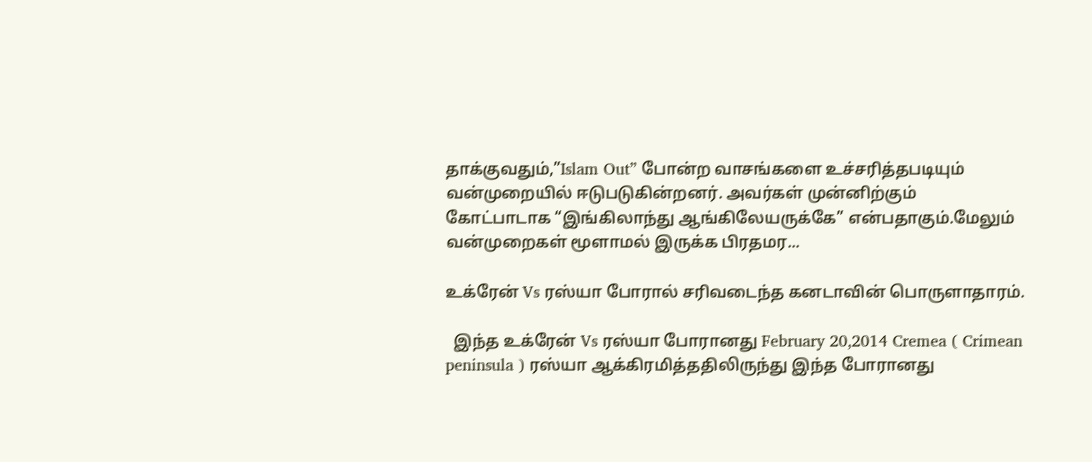தாக்குவதும்,”Islam Out” போன்ற வாசங்களை உச்சரித்தபடியும் வன்முறையில் ஈடுபடுகின்றனர். அவர்கள் முன்னிற்கும் கோட்பாடாக “இங்கிலாந்து ஆங்கிலேயருக்கே” என்பதாகும்.மேலும் வன்முறைகள் மூளாமல் இருக்க பிரதமர...

உக்ரேன் Vs ரஸ்யா போரால் சரிவடைந்த கனடாவின் பொருளாதாரம்.

  இந்த உக்ரேன் Vs ரஸ்யா போரானது February 20,2014 Cremea ( Crimean peninsula ) ரஸ்யா ஆக்கிரமித்ததிலிருந்து இந்த போரானது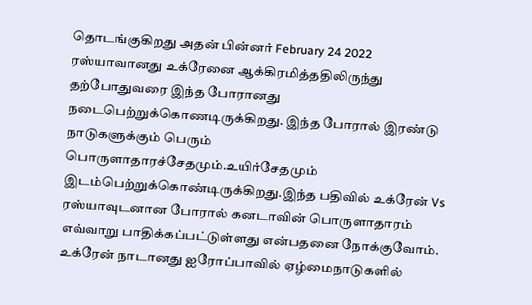தொடங்குகிறது அதன் பின்னர் February 24 2022 ரஸ்யாவானது உக்ரேனை ஆக்கிரமித்ததிலிருந்து தற்போதுவரை இந்த போரானது நடைபெற்றுக்கொணடிருக்கிறது. இந்த போரால் இரண்டு நாடுகளுக்கும் பெரும் பொருளாதாரச்சேதமும்.உயிர்சேதமும் இடம்பெற்றுக்கொண்டிருக்கிறது.இந்த பதிவில் உக்ரேன் Vs ரஸ்யாவுடனான போரால் கனடாவின் பொருளாதாரம் எவ்வாறு பாதிக்கப்பட்டுள்ளது என்பதனை நோக்குவோம். உக்ரேன் நாடானது ஐரோப்பாவில் ஏழ்மைநாடுகளில்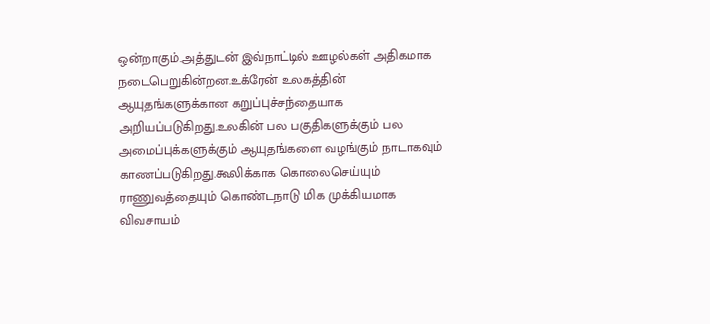ஒன்றாகும்.அத்துடன் இவ்நாட்டில் ஊழல்கள் அதிகமாக நடைபெறுகின்றன.உக்ரேன் உலகத்தின் ஆயுதங்களுக்கான கறுப்புச்சந்தையாக அறியப்படுகிறது.உலகின் பல பகுதிகளுக்கும் பல அமைப்புக்களுக்கும் ஆயுதங்களை வழங்கும் நாடாகவும் காணப்படுகிறது.கூலிக்காக கொலைசெய்யும் ராணுவத்தையும் கொண்டநாடு மிக முக்கியமாக விவசாயம்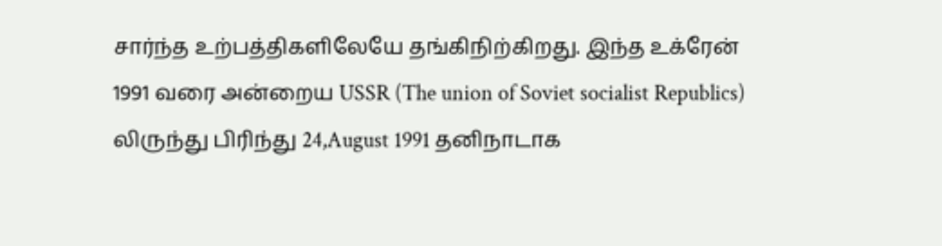சார்ந்த உற்பத்திகளிலேயே தங்கிநிற்கிறது. இந்த உக்ரேன் 1991 வரை அன்றைய USSR (The union of Soviet socialist Republics) லிருந்து பிரிந்து 24,August 1991 தனிநாடாக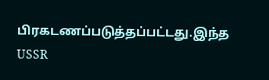பிரகடணப்படுத்தப்பட்டது.இந்த USSR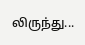லிருந்து...